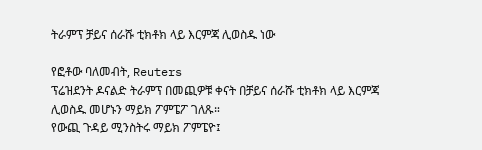ትራምፕ ቻይና ሰራሹ ቲክቶክ ላይ እርምጃ ሊወስዱ ነው

የፎቶው ባለመብት, Reuters
ፕሬዝደንት ዶናልድ ትራምፕ በመጪዎቹ ቀናት በቻይና ሰራሹ ቲክቶክ ላይ እርምጃ ሊወስዱ መሆኑን ማይክ ፖምፔፖ ገለጹ።
የውጪ ጉዳይ ሚንስትሩ ማይክ ፖምፔዮ፤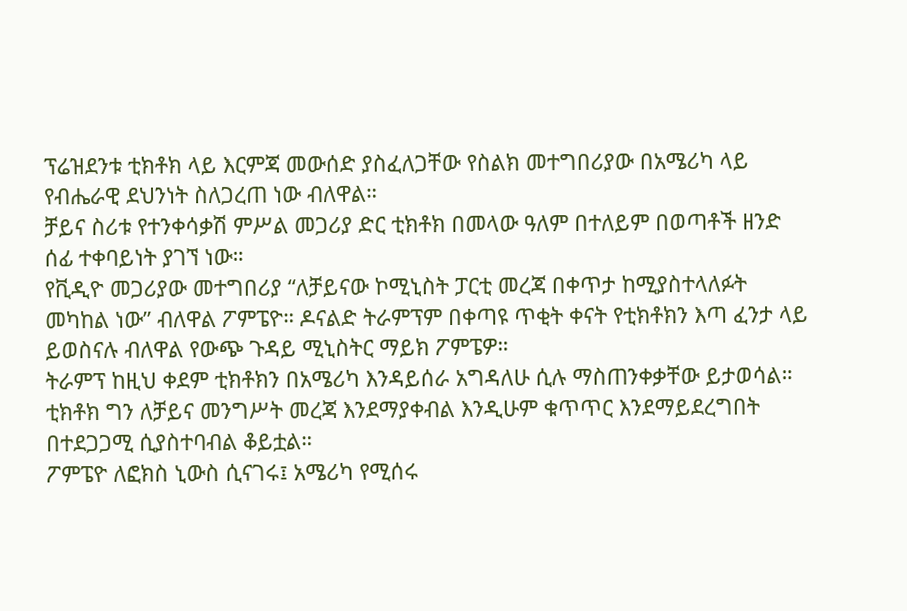ፕሬዝደንቱ ቲክቶክ ላይ እርምጃ መውሰድ ያስፈለጋቸው የስልክ መተግበሪያው በአሜሪካ ላይ የብሔራዊ ደህንነት ስለጋረጠ ነው ብለዋል።
ቻይና ስሪቱ የተንቀሳቃሽ ምሥል መጋሪያ ድር ቲክቶክ በመላው ዓለም በተለይም በወጣቶች ዘንድ ሰፊ ተቀባይነት ያገኘ ነው።
የቪዲዮ መጋሪያው መተግበሪያ “ለቻይናው ኮሚኒስት ፓርቲ መረጃ በቀጥታ ከሚያስተላለፉት መካከል ነው” ብለዋል ፖምፔዮ። ዶናልድ ትራምፕም በቀጣዩ ጥቂት ቀናት የቲክቶክን እጣ ፈንታ ላይ ይወስናሉ ብለዋል የውጭ ጉዳይ ሚኒስትር ማይክ ፖምፔዎ።
ትራምፕ ከዚህ ቀደም ቲክቶክን በአሜሪካ እንዳይሰራ አግዳለሁ ሲሉ ማስጠንቀቃቸው ይታወሳል። ቲክቶክ ግን ለቻይና መንግሥት መረጃ እንደማያቀብል እንዲሁም ቁጥጥር እንደማይደረግበት በተደጋጋሚ ሲያስተባብል ቆይቷል።
ፖምፔዮ ለፎክስ ኒውስ ሲናገሩ፤ አሜሪካ የሚሰሩ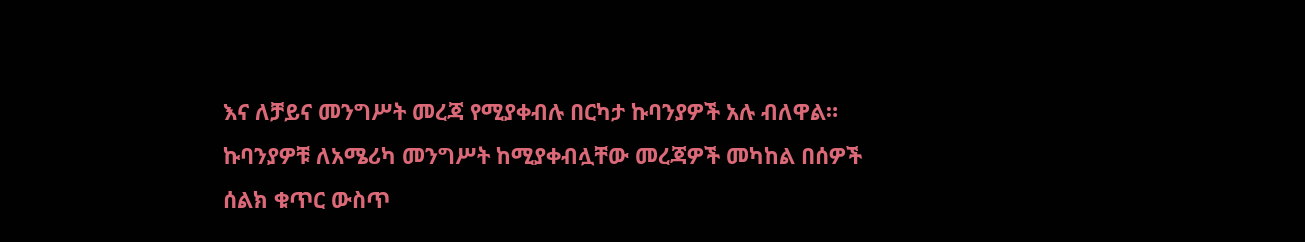እና ለቻይና መንግሥት መረጃ የሚያቀብሉ በርካታ ኩባንያዎች አሉ ብለዋል። ኩባንያዎቹ ለአሜሪካ መንግሥት ከሚያቀብሏቸው መረጃዎች መካከል በሰዎች ሰልክ ቁጥር ውስጥ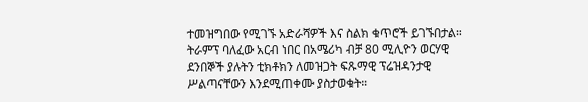ተመዝግበው የሚገኙ አድራሻዎች እና ስልክ ቁጥሮች ይገኙበታል።
ትራምፕ ባለፈው አርብ ነበር በአሜሪካ ብቻ 80 ሚሊዮን ወርሃዊ ደንበኞች ያሉትን ቲክቶክን ለመዝጋት ፍጹማዊ ፕሬዝዳንታዊ ሥልጣናቸውን እንደሚጠቀሙ ያስታወቁት።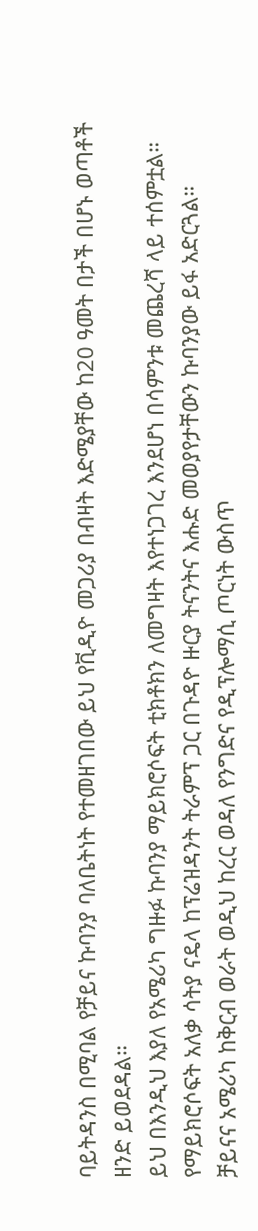ባይትዳንስ በሚባል የቻይና ኩባንያ ባለቤትነት የተመዘገበው ይህ የቪዲዮ መጋሪያ በብዛት እድሜያቸው ከ20 ዓመት በታች በሆኑ ወጣቶች ዘንድ ይወደዳል።
ይህ በእንዲህ እያለ የአሜሪካ ግዙፉ ኩባንያ ማይክሮሶፍት ቲክቶክን ለመግዛት እየተነጋገረ እንደሆነ በሳምንቱ መጨረሻ ላይ ተሰምቷል። የማይክሮሶፍት አለቃ ሳትያ ናዴላ ከፕሬዝዳንት ትራምፕ ጋር በጉዳዮ ዙርያ ትናንትና እሑድ መወያየታቸውን ኩባንያው ይፋ አድርጓል።
ቻይናና አሜሪካ ከቅርብ ወራት ወዲህ ከረር ወዳለ የንግድና የዲፕሎማሲ ጦርነት ውስጥ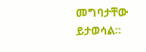መግባታቸው ይታወሳል።